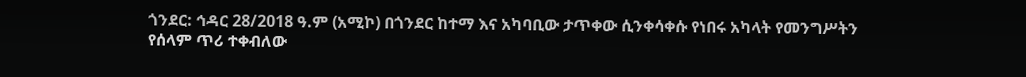ጎንደር: ኅዳር 28/2018 ዓ.ም (አሚኮ) በጎንደር ከተማ እና አካባቢው ታጥቀው ሲንቀሳቀሱ የነበሩ አካላት የመንግሥትን የሰላም ጥሪ ተቀብለው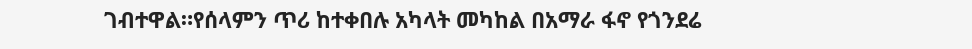ገብተዋል።የሰላምን ጥሪ ከተቀበሉ አካላት መካከል በአማራ ፋኖ የጎንደሬ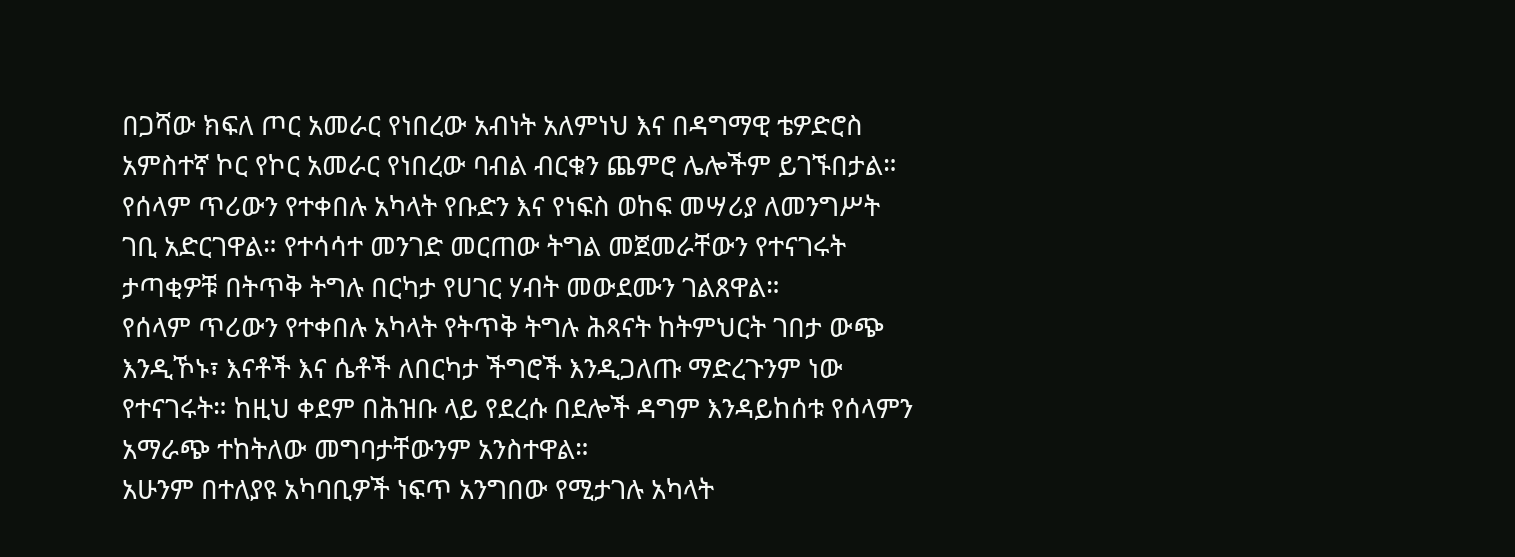በጋሻው ክፍለ ጦር አመራር የነበረው አብነት አለምነህ እና በዳግማዊ ቴዎድሮስ አምስተኛ ኮር የኮር አመራር የነበረው ባብል ብርቁን ጨምሮ ሌሎችም ይገኙበታል።
የሰላም ጥሪውን የተቀበሉ አካላት የቡድን እና የነፍስ ወከፍ መሣሪያ ለመንግሥት ገቢ አድርገዋል። የተሳሳተ መንገድ መርጠው ትግል መጀመራቸውን የተናገሩት ታጣቂዎቹ በትጥቅ ትግሉ በርካታ የሀገር ሃብት መውደሙን ገልጸዋል።
የሰላም ጥሪውን የተቀበሉ አካላት የትጥቅ ትግሉ ሕጻናት ከትምህርት ገበታ ውጭ እንዲኾኑ፣ እናቶች እና ሴቶች ለበርካታ ችግሮች እንዲጋለጡ ማድረጉንም ነው የተናገሩት። ከዚህ ቀደም በሕዝቡ ላይ የደረሱ በደሎች ዳግም እንዳይከሰቱ የሰላምን አማራጭ ተከትለው መግባታቸውንም አንስተዋል።
አሁንም በተለያዩ አካባቢዎች ነፍጥ አንግበው የሚታገሉ አካላት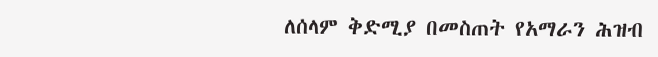ለሰላም ቅድሚያ በመስጠት የአማራን ሕዝብ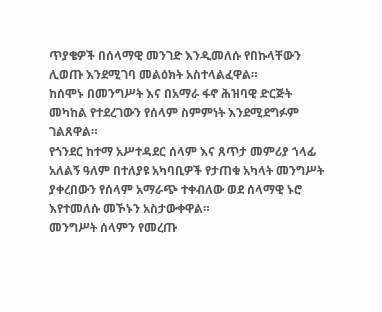ጥያቄዎች በሰላማዊ መንገድ እንዲመለሱ የበኩላቸውን ሊወጡ እንደሚገባ መልዕክት አስተላልፈዋል።
ከሰሞኑ በመንግሥት እና በአማራ ፋኖ ሕዝባዊ ድርጅት መካከል የተደረገውን የሰላም ስምምነት እንደሚደግፉም ገልጸዋል።
የጎንደር ከተማ አሥተዳደር ሰላም እና ጸጥታ መምሪያ ኀላፊ አለልኝ ዓለም በተለያዩ አካባቢዎች የታጠቁ አካላት መንግሥት ያቀረበውን የሰላም አማራጭ ተቀብለው ወደ ሰላማዊ ኑሮ እየተመለሱ መኾኑን አስታውቀዋል።
መንግሥት ሰላምን የመረጡ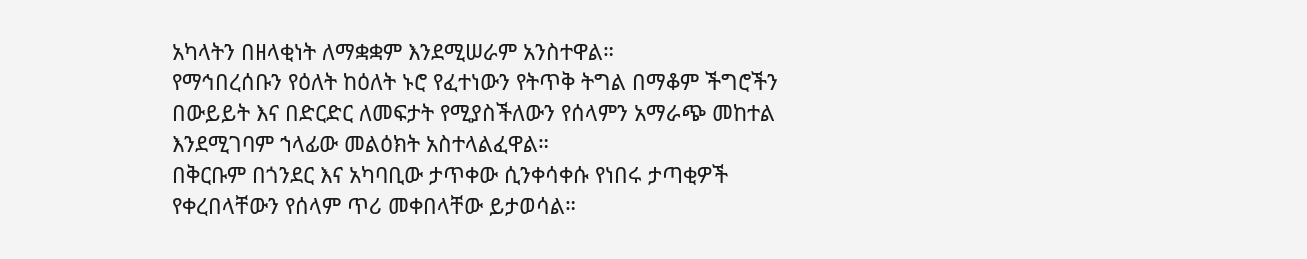አካላትን በዘላቂነት ለማቋቋም እንደሚሠራም አንስተዋል።
የማኅበረሰቡን የዕለት ከዕለት ኑሮ የፈተነውን የትጥቅ ትግል በማቆም ችግሮችን በውይይት እና በድርድር ለመፍታት የሚያስችለውን የሰላምን አማራጭ መከተል እንደሚገባም ኀላፊው መልዕክት አስተላልፈዋል።
በቅርቡም በጎንደር እና አካባቢው ታጥቀው ሲንቀሳቀሱ የነበሩ ታጣቂዎች የቀረበላቸውን የሰላም ጥሪ መቀበላቸው ይታወሳል።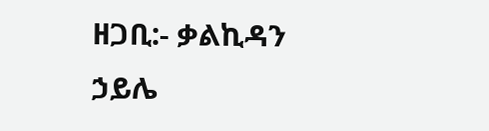ዘጋቢ:- ቃልኪዳን ኃይሌ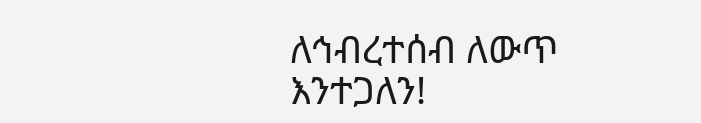ለኅብረተሰብ ለውጥ እንተጋለን!